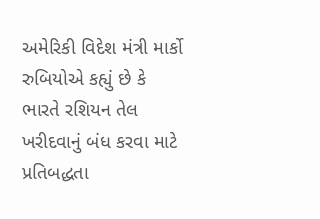અમેરિકી વિદેશ મંત્રી માર્કો રુબિયોએ કહ્યું છે કે ભારતે રશિયન તેલ ખરીદવાનું બંધ કરવા માટે પ્રતિબદ્ધતા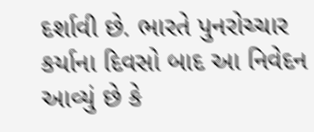દર્શાવી છે. ભારતે પુનરોચ્ચાર કર્યાના દિવસો બાદ આ નિવેદન આવ્યું છે કે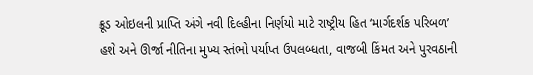ક્રૂડ ઓઇલની પ્રાપ્તિ અંગે નવી દિલ્હીના નિર્ણયો માટે રાષ્ટ્રીય હિત ‘માર્ગદર્શક પરિબળ’ હશે અને ઊર્જા નીતિના મુખ્ય સ્તંભો પર્યાપ્ત ઉપલબ્ધતા, વાજબી કિંમત અને પુરવઠાની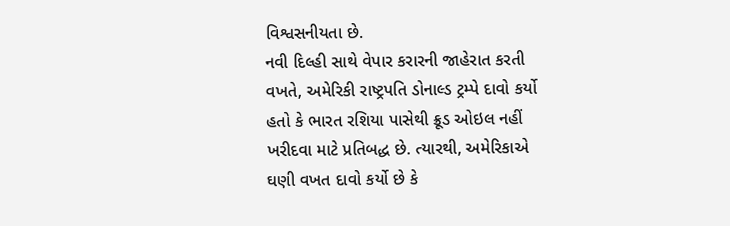વિશ્વસનીયતા છે.
નવી દિલ્હી સાથે વેપાર કરારની જાહેરાત કરતી વખતે, અમેરિકી રાષ્ટ્રપતિ ડોનાલ્ડ ટ્રમ્પે દાવો કર્યો હતો કે ભારત રશિયા પાસેથી ક્રૂડ ઓઇલ નહીં ખરીદવા માટે પ્રતિબદ્ધ છે. ત્યારથી, અમેરિકાએ ઘણી વખત દાવો કર્યો છે કે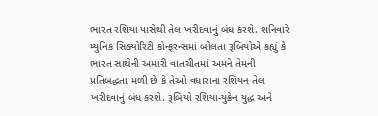ભારત રશિયા પાસેથી તેલ ખરીદવાનું બંધ કરશે. શનિવારે મ્યુનિક સિક્યોરિટી કોન્ફરન્સમાં બોલતા રૂબિયોએ કહ્યું કે ભારત સાથેની અમારી વાતચીતમાં અમને તેમની પ્રતિબદ્ધતા મળી છે કે તેઓ વધારાના રશિયન તેલ ખરીદવાનું બંધ કરશે. રૂબિયો રશિયા-યુક્રેન યુદ્ધ અને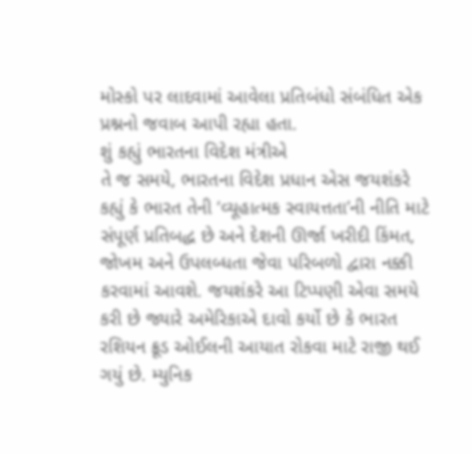મોસ્કો પર લાદવામાં આવેલા પ્રતિબંધો સંબંધિત એક પ્રશ્નનો જવાબ આપી રહ્યા હતા.
શું કહ્યું ભારતના વિદેશ મંત્રીએ
તે જ સમયે, ભારતના વિદેશ પ્રધાન એસ જયશંકરે કહ્યું કે ભારત તેની ‘વ્યૂહાત્મક સ્વાયત્તતા’ની નીતિ માટે સંપૂર્ણ પ્રતિબદ્ધ છે અને દેશની ઊર્જા ખરીદી કિંમત, જોખમ અને ઉપલબ્ધતા જેવા પરિબળો દ્વારા નક્કી કરવામાં આવશે. જયશંકરે આ ટિપ્પણી એવા સમયે કરી છે જ્યારે અમેરિકાએ દાવો કર્યો છે કે ભારત રશિયન ક્રૂડ ઓઈલની આયાત રોકવા માટે રાજી થઈ ગયું છે. મ્યુનિક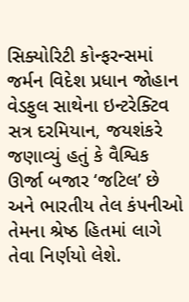સિક્યોરિટી કોન્ફરન્સમાં જર્મન વિદેશ પ્રધાન જોહાન વેડફુલ સાથેના ઇન્ટરેક્ટિવ સત્ર દરમિયાન, જયશંકરે જણાવ્યું હતું કે વૈશ્વિક ઊર્જા બજાર ‘જટિલ’ છે અને ભારતીય તેલ કંપનીઓ તેમના શ્રેષ્ઠ હિતમાં લાગે તેવા નિર્ણયો લેશે.